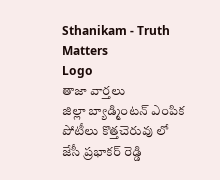Sthanikam - Truth Matters
Logo
తాజా వార్తలు
జిల్లా బ్యాడ్మింటన్ ఎంపిక పోటీలు కొత్తచెరువు లో జేసీ ప్రభాకర్ రెడ్డి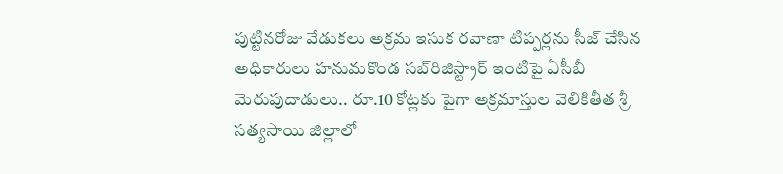పుట్టినరోజు వేడుకలు అక్రమ ఇసుక రవాణా టిప్పర్లను సీజ్ చేసిన అధికారులు హనుమకొండ సబ్‌రిజిస్ట్రార్ ఇంటిపై ఏసీబీ మెరుపుదాడులు.. రూ.10 కోట్లకు పైగా అక్రమాస్తుల వెలికితీత శ్రీ సత్యసాయి జిల్లాలో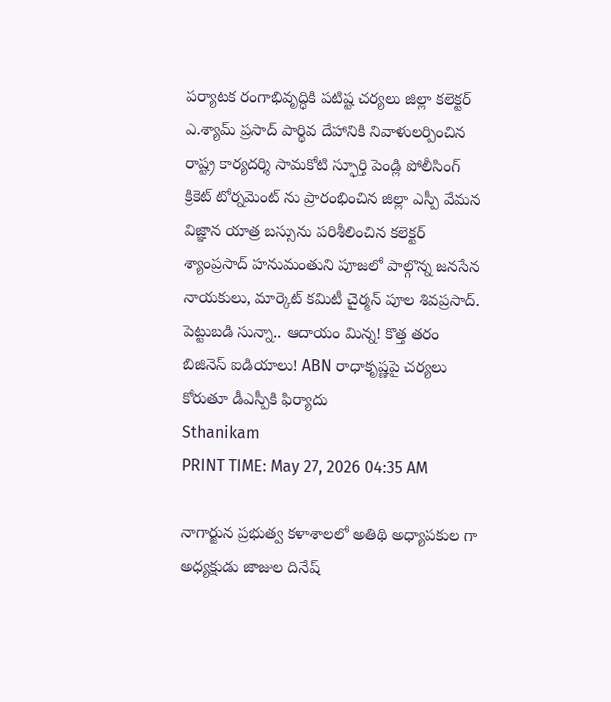పర్యాటక రంగాభివృద్ధికి పటిష్ట చర్యలు జిల్లా కలెక్టర్ ఎ.శ్యామ్ ప్రసాద్ పార్థివ దేహానికి నివాళులర్పించిన రాష్ట్ర కార్యదర్శి సామకోటి స్ఫూర్తి పెండ్లి పోలీసింగ్ క్రికెట్ టోర్నమెంట్ ను ప్రారంభించిన జిల్లా ఎస్పీ వేమన విజ్ఞాన యాత్ర బస్సును పరిశీలించిన కలెక్టర్ శ్యాంప్రసాద్ హనుమంతుని పూజలో పాల్గొన్న జనసేన నాయకులు, మార్కెట్ కమిటీ చైర్మన్ పూల శివప్రసాద్. పెట్టుబడి సున్నా.. ఆదాయం మిన్న! కొత్త తరం బిజినెస్ ఐడియాలు! ABN రాధాకృష్ణపై చర్యలు కోరుతూ డీఎస్పీకి ఫిర్యాదు
Sthanikam
PRINT TIME: May 27, 2026 04:35 AM

నాగార్జున ప్రభుత్వ కళాశాలలో అతిథి అధ్యాపకుల గా అధ్యక్షుడు జాజుల దినేష్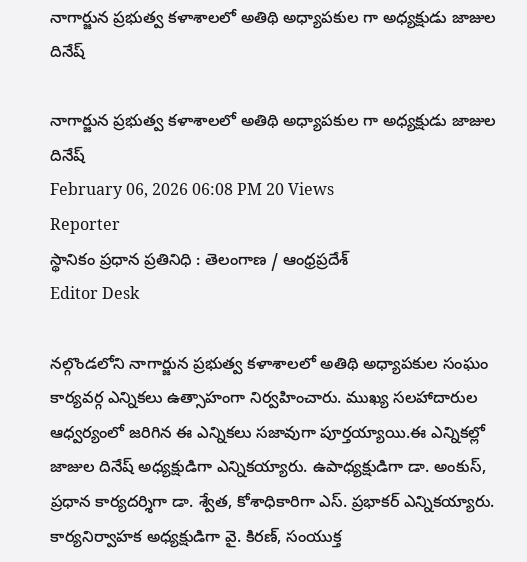నాగార్జున ప్రభుత్వ కళాశాలలో అతిథి అధ్యాపకుల గా అధ్యక్షుడు జాజుల దినేష్

నాగార్జున ప్రభుత్వ కళాశాలలో అతిథి అధ్యాపకుల గా అధ్యక్షుడు జాజుల దినేష్
February 06, 2026 06:08 PM 20 Views
Reporter
స్థానికం ప్రధాన ప్రతినిధి : తెలంగాణ / ఆంధ్రప్రదేశ్
Editor Desk

నల్గొండలోని నాగార్జున ప్రభుత్వ కళాశాలలో అతిథి అధ్యాపకుల సంఘం కార్యవర్గ ఎన్నికలు ఉత్సాహంగా నిర్వహించారు. ముఖ్య సలహాదారుల ఆధ్వర్యంలో జరిగిన ఈ ఎన్నికలు సజావుగా పూర్తయ్యాయి.ఈ ఎన్నికల్లో జాజుల దినేష్ అధ్యక్షుడిగా ఎన్నికయ్యారు. ఉపాధ్యక్షుడిగా డా. అంకుస్, ప్రధాన కార్యదర్శిగా డా. శ్వేత, కోశాధికారిగా ఎస్. ప్రభాకర్ ఎన్నికయ్యారు. కార్యనిర్వాహక అధ్యక్షుడిగా వై. కిరణ్, సంయుక్త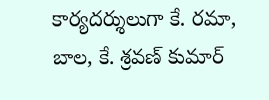కార్యదర్శులుగా కే. రమా, బాల, కే. శ్రవణ్ కుమార్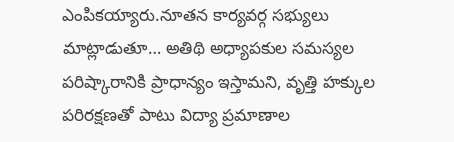ఎంపికయ్యారు.నూతన కార్యవర్గ సభ్యులు మాట్లాడుతూ… అతిథి అధ్యాపకుల సమస్యల పరిష్కారానికి ప్రాధాన్యం ఇస్తామని, వృత్తి హక్కుల పరిరక్షణతో పాటు విద్యా ప్రమాణాల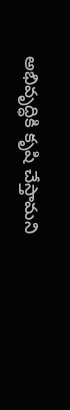అభివృద్ధికి కృషి చేస్తామని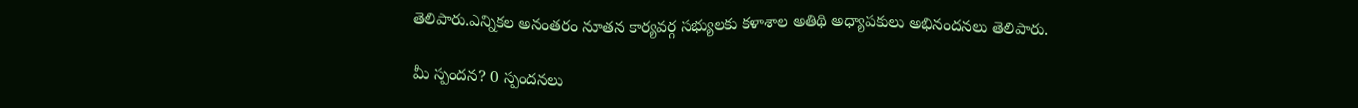తెలిపారు.ఎన్నికల అనంతరం నూతన కార్యవర్గ సభ్యులకు కళాశాల అతిథి అధ్యాపకులు అభినందనలు తెలిపారు.

మీ స్పందన? 0 స్పందనలు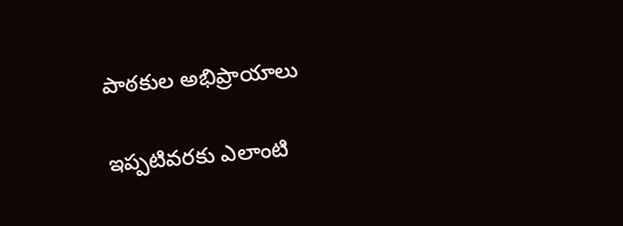పాఠకుల అభిప్రాయాలు

ఇప్పటివరకు ఎలాంటి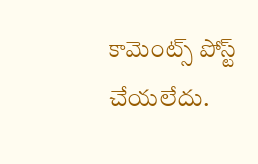కామెంట్స్ పోస్ట్ చేయలేదు.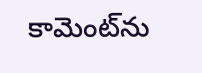కామెంట్‌ను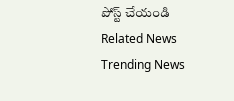పోస్ట్ చేయండి
Related News
Trending News